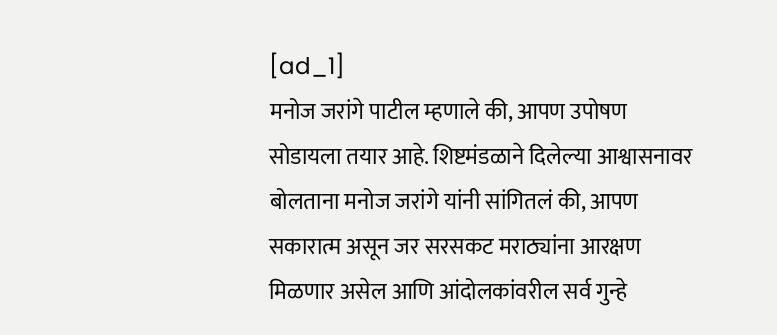[ad_1]
मनोज जरांगे पाटील म्हणाले की, आपण उपोषण सोडायला तयार आहे. शिष्टमंडळाने दिलेल्या आश्वासनावर बोलताना मनोज जरांगे यांनी सांगितलं की, आपण सकारात्म असून जर सरसकट मराठ्यांना आरक्षण मिळणार असेल आणि आंदोलकांवरील सर्व गुन्हे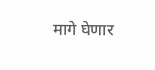मागे घेणार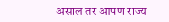असाल तर आपण राज्य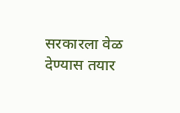सरकारला वेळ देण्यास तयार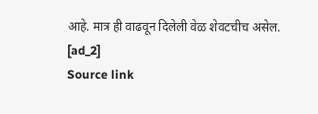आहे. मात्र ही वाढवून दिलेली वेळ शेवटचीच असेल.
[ad_2]
Source link